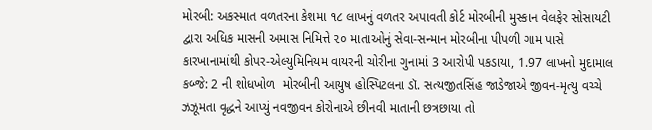મોરબી: અકસ્માત વળતરના કેશમા ૧૮ લાખનું વળતર અપાવતી કોર્ટ મોરબીની મુસ્કાન વેલફેર સોસાયટી દ્વારા અધિક માસની અમાસ નિમિત્તે ૨૦ માતાઓનું સેવા-સન્માન મોરબીના પીપળી ગામ પાસે કારખાનામાંથી કોપર-એલ્યુમિનિયમ વાયરની ચોરીના ગુનામાં 3 આરોપી પકડાયા, 1.97 લાખનો મુદામાલ કબ્જે: 2 ની શોધખોળ  મોરબીની આયુષ હોસ્પિટલના ડૉ. સત્યજીતસિંહ જાડેજાએ જીવન-મૃત્યુ વચ્ચે ઝઝૂમતા વૃદ્ધને આપ્યું નવજીવન કોરોનાએ છીનવી માતાની છત્રછાયા તો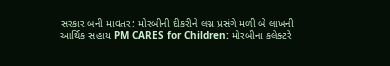સરકાર બની માવતર: મોરબીની દીકરીને લગ્ન પ્રસંગે મળી બે લાખની આર્થિક સહાય PM CARES for Children: મોરબીના કલેક્ટરે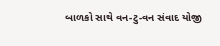બાળકો સાથે વન-ટુ-વન સંવાદ યોજી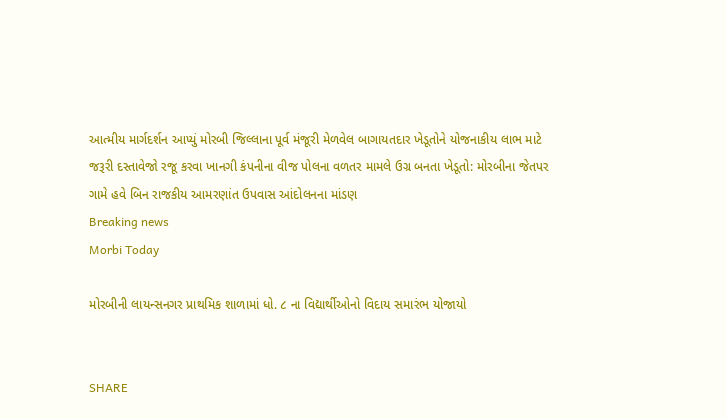આત્મીય માર્ગદર્શન આપ્યું મોરબી જિલ્લાના પૂર્વ મંજૂરી મેળવેલ બાગાયતદાર ખેડૂતોને યોજનાકીય લાભ માટે જરૂરી દસ્તાવેજો રજૂ કરવા ખાનગી કંપનીના વીજ પોલના વળતર મામલે ઉગ્ર બનતા ખેડૂતો: મોરબીના જેતપર ગામે હવે બિન રાજકીય આમરણાંત ઉપવાસ આંદોલનના માંડણ
Breaking news
Morbi Today

મોરબીની લાયન્સનગર પ્રાથમિક શાળામાં ધો. ૮ ના વિદ્યાર્થીઓનો વિદાય સમારંભ યોજાયો


SHARE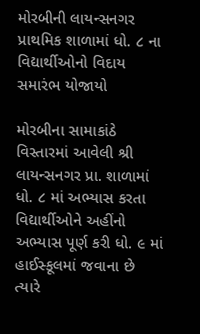મોરબીની લાયન્સનગર પ્રાથમિક શાળામાં ધો. ૮ ના વિદ્યાર્થીઓનો વિદાય સમારંભ યોજાયો

મોરબીના સામાકાંઠે વિસ્તારમાં આવેલી શ્રી લાયન્સનગર પ્રા. શાળામાં ધો. ૮ માં અભ્યાસ કરતા વિદ્યાર્થીઓને અહીંનો અભ્યાસ પૂર્ણ કરી ધો. ૯ માં હાઈસ્કૂલમાં જવાના છે ત્યારે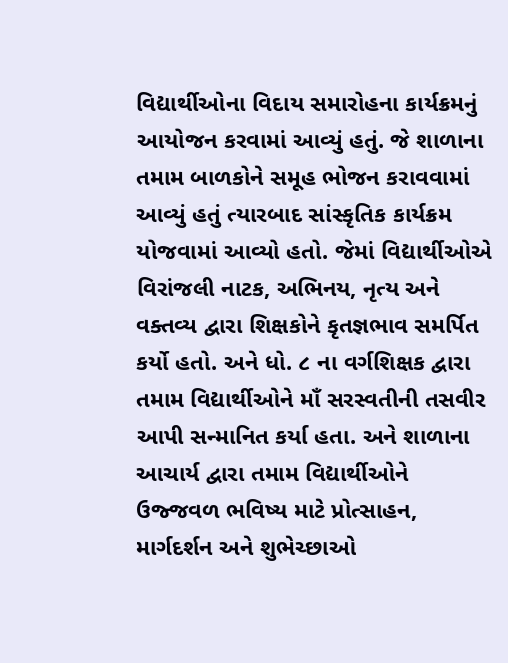વિદ્યાર્થીઓના વિદાય સમારોહના કાર્યક્રમનું આયોજન કરવામાં આવ્યું હતું. જે શાળાના તમામ બાળકોને સમૂહ ભોજન કરાવવામાં આવ્યું હતું ત્યારબાદ સાંસ્કૃતિક કાર્યક્રમ યોજવામાં આવ્યો હતો. જેમાં વિદ્યાર્થીઓએ વિરાંજલી નાટક, અભિનય, નૃત્ય અને વક્તવ્ય દ્વારા શિક્ષકોને કૃતજ્ઞભાવ સમર્પિત કર્યો હતો. અને ધો. ૮ ના વર્ગશિક્ષક દ્વારા તમામ વિદ્યાર્થીઓને માઁ સરસ્વતીની તસવીર આપી સન્માનિત કર્યા હતા. અને શાળાના આચાર્ય દ્વારા તમામ વિદ્યાર્થીઓને ઉજ્જવળ ભવિષ્ય માટે પ્રોત્સાહન, માર્ગદર્શન અને શુભેચ્છાઓ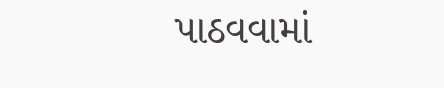પાઠવવામાં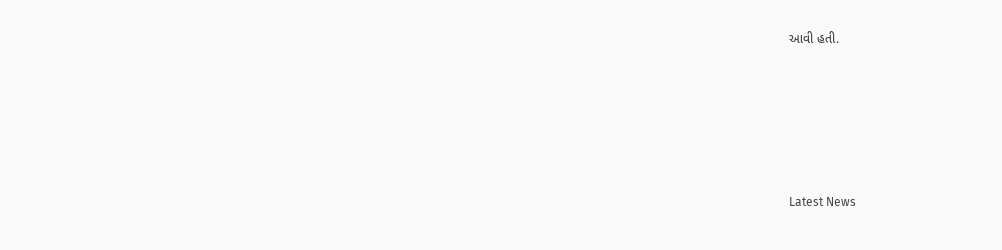આવી હતી.






Latest News